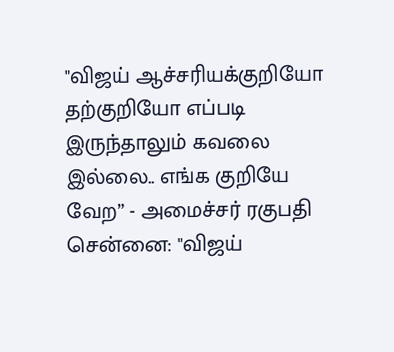"விஜய் ஆச்சரியக்குறியோ தற்குறியோ எப்படி இருந்தாலும் கவலை இல்லை.. எங்க குறியே வேற” - அமைச்சர் ரகுபதி
சென்னை: "விஜய்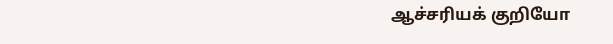ஆச்சரியக் குறியோ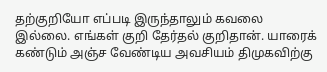தற்குறியோ எப்படி இருந்தாலும் கவலை இல்லை. எங்கள் குறி தேர்தல் குறிதான். யாரைக் கண்டும் அஞ்ச வேண்டிய அவசியம் திமுகவிற்கு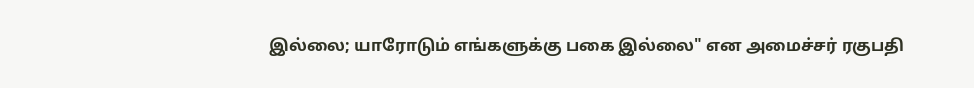இல்லை; யாரோடும் எங்களுக்கு பகை இல்லை" என அமைச்சர் ரகுபதி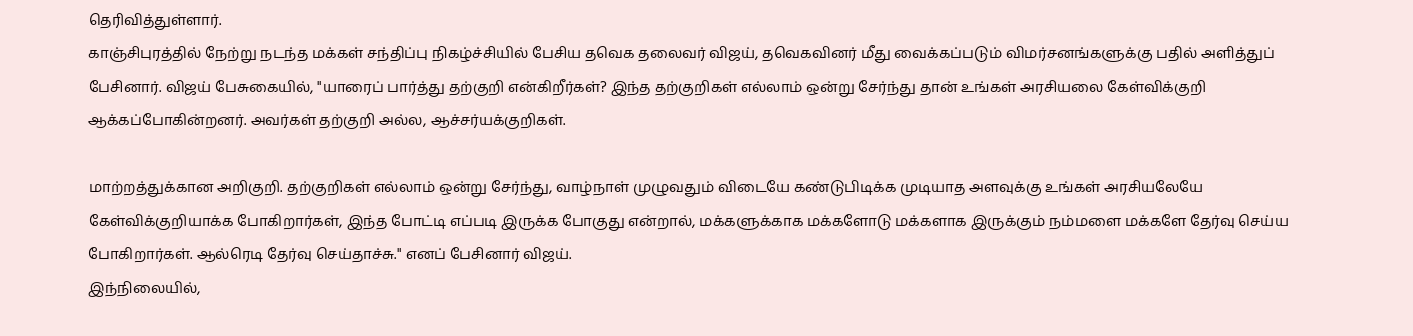தெரிவித்துள்ளார்.
காஞ்சிபுரத்தில் நேற்று நடந்த மக்கள் சந்திப்பு நிகழ்ச்சியில் பேசிய தவெக தலைவர் விஜய், தவெகவினர் மீது வைக்கப்படும் விமர்சனங்களுக்கு பதில் அளித்துப் பேசினார். விஜய் பேசுகையில், "யாரைப் பார்த்து தற்குறி என்கிறீர்கள்? இந்த தற்குறிகள் எல்லாம் ஒன்று சேர்ந்து தான் உங்கள் அரசியலை கேள்விக்குறி ஆக்கப்போகின்றனர். அவர்கள் தற்குறி அல்ல, ஆச்சர்யக்குறிகள்.

மாற்றத்துக்கான அறிகுறி. தற்குறிகள் எல்லாம் ஒன்று சேர்ந்து, வாழ்நாள் முழுவதும் விடையே கண்டுபிடிக்க முடியாத அளவுக்கு உங்கள் அரசியலேயே கேள்விக்குறியாக்க போகிறார்கள், இந்த போட்டி எப்படி இருக்க போகுது என்றால், மக்களுக்காக மக்களோடு மக்களாக இருக்கும் நம்மளை மக்களே தேர்வு செய்ய போகிறார்கள். ஆல்ரெடி தேர்வு செய்தாச்சு." எனப் பேசினார் விஜய்.
இந்நிலையில்,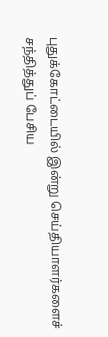புதுக்கோட்டையில் இன்று செய்தியாளர்களைச் சந்தித்துப் பேசிய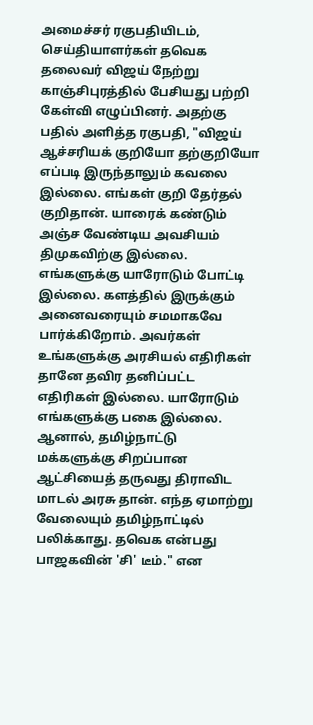அமைச்சர் ரகுபதியிடம், செய்தியாளர்கள் தவெக தலைவர் விஜய் நேற்று காஞ்சிபுரத்தில் பேசியது பற்றி கேள்வி எழுப்பினர். அதற்கு பதில் அளித்த ரகுபதி, "விஜய் ஆச்சரியக் குறியோ தற்குறியோ எப்படி இருந்தாலும் கவலை இல்லை. எங்கள் குறி தேர்தல் குறிதான். யாரைக் கண்டும் அஞ்ச வேண்டிய அவசியம் திமுகவிற்கு இல்லை.
எங்களுக்கு யாரோடும் போட்டி இல்லை. களத்தில் இருக்கும் அனைவரையும் சமமாகவே பார்க்கிறோம். அவர்கள் உங்களுக்கு அரசியல் எதிரிகள் தானே தவிர தனிப்பட்ட எதிரிகள் இல்லை. யாரோடும் எங்களுக்கு பகை இல்லை. ஆனால், தமிழ்நாட்டு மக்களுக்கு சிறப்பான ஆட்சியைத் தருவது திராவிட மாடல் அரசு தான். எந்த ஏமாற்று வேலையும் தமிழ்நாட்டில் பலிக்காது. தவெக என்பது பாஜகவின் 'சி' டீம்." என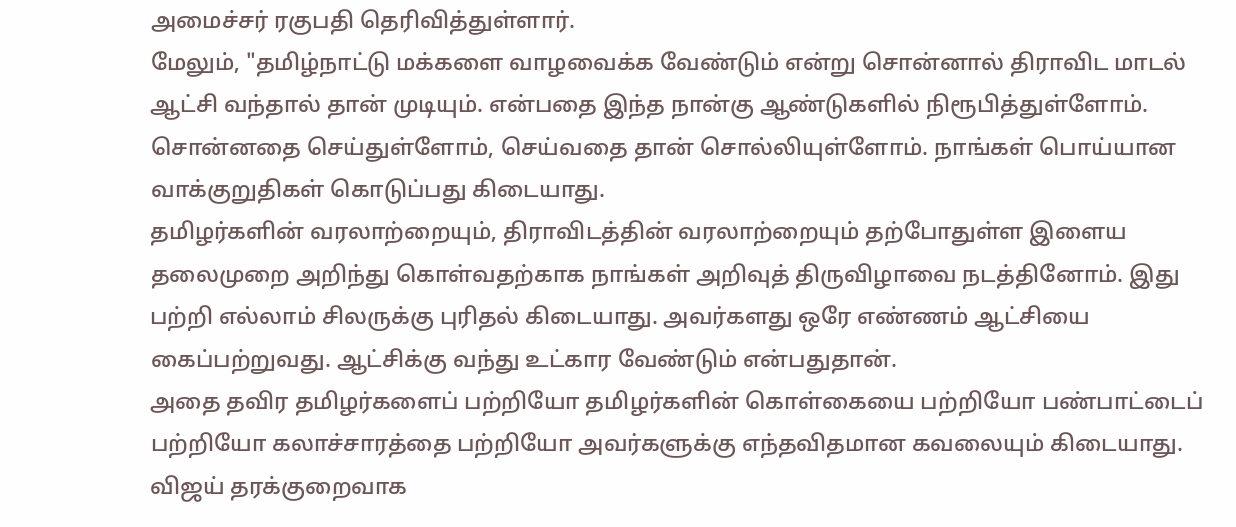அமைச்சர் ரகுபதி தெரிவித்துள்ளார்.
மேலும், "தமிழ்நாட்டு மக்களை வாழவைக்க வேண்டும் என்று சொன்னால் திராவிட மாடல் ஆட்சி வந்தால் தான் முடியும். என்பதை இந்த நான்கு ஆண்டுகளில் நிரூபித்துள்ளோம். சொன்னதை செய்துள்ளோம், செய்வதை தான் சொல்லியுள்ளோம். நாங்கள் பொய்யான வாக்குறுதிகள் கொடுப்பது கிடையாது.
தமிழர்களின் வரலாற்றையும், திராவிடத்தின் வரலாற்றையும் தற்போதுள்ள இளைய தலைமுறை அறிந்து கொள்வதற்காக நாங்கள் அறிவுத் திருவிழாவை நடத்தினோம். இது பற்றி எல்லாம் சிலருக்கு புரிதல் கிடையாது. அவர்களது ஒரே எண்ணம் ஆட்சியை கைப்பற்றுவது. ஆட்சிக்கு வந்து உட்கார வேண்டும் என்பதுதான்.
அதை தவிர தமிழர்களைப் பற்றியோ தமிழர்களின் கொள்கையை பற்றியோ பண்பாட்டைப் பற்றியோ கலாச்சாரத்தை பற்றியோ அவர்களுக்கு எந்தவிதமான கவலையும் கிடையாது. விஜய் தரக்குறைவாக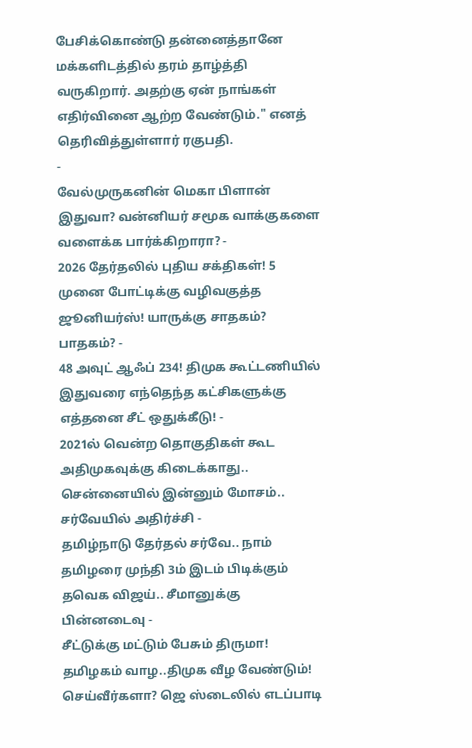பேசிக்கொண்டு தன்னைத்தானே மக்களிடத்தில் தரம் தாழ்த்தி வருகிறார். அதற்கு ஏன் நாங்கள் எதிர்வினை ஆற்ற வேண்டும்." எனத் தெரிவித்துள்ளார் ரகுபதி.
-
வேல்முருகனின் மெகா பிளான் இதுவா? வன்னியர் சமூக வாக்குகளை வளைக்க பார்க்கிறாரா? -
2026 தேர்தலில் புதிய சக்திகள்! 5 முனை போட்டிக்கு வழிவகுத்த ஜூனியர்ஸ்! யாருக்கு சாதகம்? பாதகம்? -
48 அவுட் ஆஃப் 234! திமுக கூட்டணியில் இதுவரை எந்தெந்த கட்சிகளுக்கு எத்தனை சீட் ஒதுக்கீடு! -
2021ல் வென்ற தொகுதிகள் கூட அதிமுகவுக்கு கிடைக்காது.. சென்னையில் இன்னும் மோசம்.. சர்வேயில் அதிர்ச்சி -
தமிழ்நாடு தேர்தல் சர்வே.. நாம் தமிழரை முந்தி 3ம் இடம் பிடிக்கும் தவெக விஜய்.. சீமானுக்கு பின்னடைவு -
சீட்டுக்கு மட்டும் பேசும் திருமா! தமிழகம் வாழ..திமுக வீழ வேண்டும்! செய்வீர்களா? ஜெ ஸ்டைலில் எடப்பாடி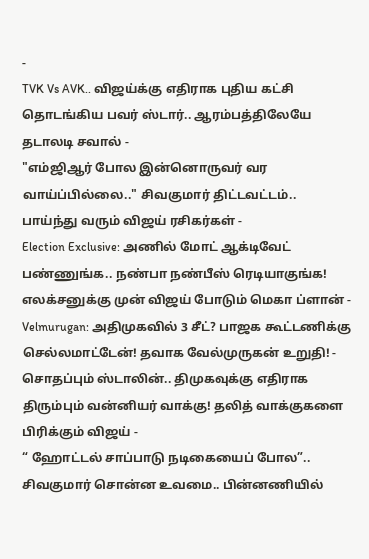-
TVK Vs AVK.. விஜய்க்கு எதிராக புதிய கட்சி தொடங்கிய பவர் ஸ்டார்.. ஆரம்பத்திலேயே தடாலடி சவால் -
"எம்ஜிஆர் போல இன்னொருவர் வர வாய்ப்பில்லை.." சிவகுமார் திட்டவட்டம்.. பாய்ந்து வரும் விஜய் ரசிகர்கள் -
Election Exclusive: அணில் மோட் ஆக்டிவேட் பண்ணுங்க.. நண்பா நண்பீஸ் ரெடியாகுங்க! எலக்சனுக்கு முன் விஜய் போடும் மெகா ப்ளான் -
Velmurugan: அதிமுகவில் 3 சீட்? பாஜக கூட்டணிக்கு செல்லமாட்டேன்! தவாக வேல்முருகன் உறுதி! -
சொதப்பும் ஸ்டாலின்.. திமுகவுக்கு எதிராக திரும்பும் வன்னியர் வாக்கு! தலித் வாக்குகளை பிரிக்கும் விஜய் -
“ ஹோட்டல் சாப்பாடு நடிகையைப் போல”.. சிவகுமார் சொன்ன உவமை.. பின்னணியில்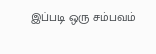இப்படி ஒரு சம்பவம்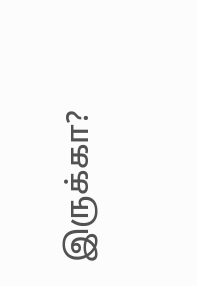இருக்கா?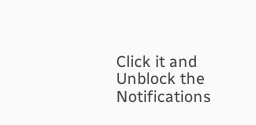Click it and Unblock the Notifications